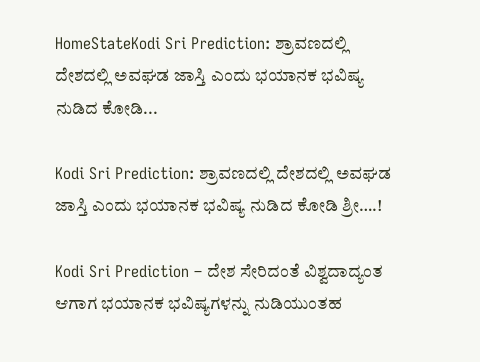HomeStateKodi Sri Prediction: ಶ್ರಾವಣದಲ್ಲಿ ದೇಶದಲ್ಲಿ ಅವಘಡ ಜಾಸ್ತಿ ಎಂದು ಭಯಾನಕ ಭವಿಷ್ಯ ನುಡಿದ ಕೋಡಿ...

Kodi Sri Prediction: ಶ್ರಾವಣದಲ್ಲಿ ದೇಶದಲ್ಲಿ ಅವಘಡ ಜಾಸ್ತಿ ಎಂದು ಭಯಾನಕ ಭವಿಷ್ಯ ನುಡಿದ ಕೋಡಿ ಶ್ರೀ….!

Kodi Sri Prediction – ದೇಶ ಸೇರಿದಂತೆ ವಿಶ್ವದಾದ್ಯಂತ ಆಗಾಗ ಭಯಾನಕ ಭವಿಷ್ಯಗಳನ್ನು ನುಡಿಯುಂತಹ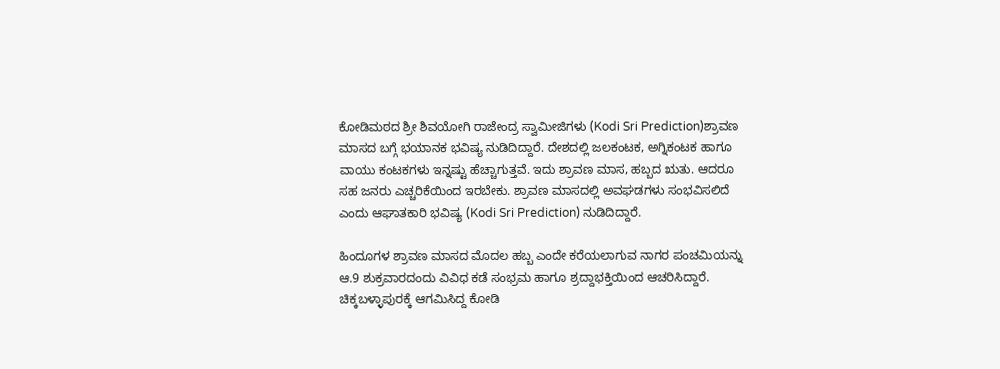ಕೋಡಿಮಠದ ಶ್ರೀ ಶಿವಯೋಗಿ ರಾಜೇಂದ್ರ ಸ್ವಾಮೀಜಿಗಳು (Kodi Sri Prediction)ಶ್ರಾವಣ ಮಾಸದ ಬಗ್ಗೆ ಭಯಾನಕ ಭವಿಷ್ಯ ನುಡಿದಿದ್ದಾರೆ. ದೇಶದಲ್ಲಿ ಜಲಕಂಟಕ, ಅಗ್ನಿಕಂಟಕ ಹಾಗೂ ವಾಯು ಕಂಟಕಗಳು ಇನ್ನಷ್ಟು ಹೆಚ್ಚಾಗುತ್ತವೆ. ಇದು ಶ್ರಾವಣ ಮಾಸ, ಹಬ್ಬದ ಋತು. ಆದರೂ ಸಹ ಜನರು ಎಚ್ಚರಿಕೆಯಿಂದ ಇರಬೇಕು. ಶ್ರಾವಣ ಮಾಸದಲ್ಲಿ ಅವಘಡಗಳು ಸಂಭವಿಸಲಿದೆ ಎಂದು ಆಘಾತಕಾರಿ ಭವಿಷ್ಯ (Kodi Sri Prediction) ನುಡಿದಿದ್ದಾರೆ.

ಹಿಂದೂಗಳ ಶ್ರಾವಣ ಮಾಸದ ಮೊದಲ ಹಬ್ಬ ಎಂದೇ ಕರೆಯಲಾಗುವ ನಾಗರ ಪಂಚಮಿಯನ್ನು ಆ.9 ಶುಕ್ರವಾರದಂದು ವಿವಿಧ ಕಡೆ ಸಂಭ್ರಮ ಹಾಗೂ ಶ್ರದ್ದಾಭಕ್ತಿಯಿಂದ ಆಚರಿಸಿದ್ದಾರೆ. ಚಿಕ್ಕಬಳ್ಳಾಪುರಕ್ಕೆ ಆಗಮಿಸಿದ್ದ ಕೋಡಿ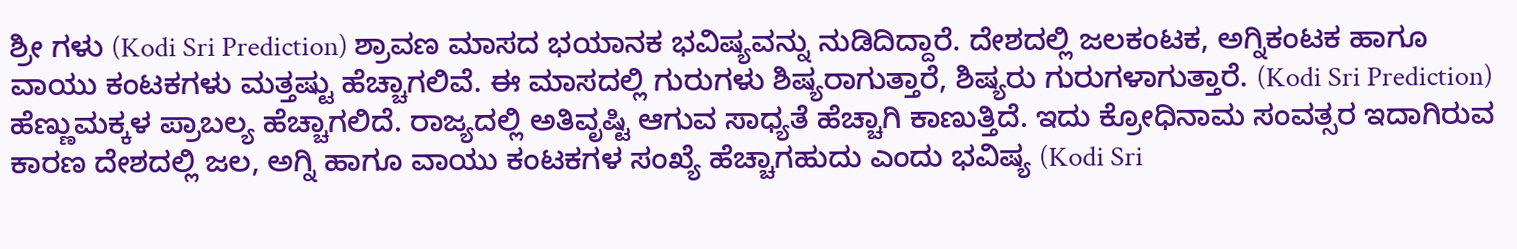ಶ್ರೀ ಗಳು (Kodi Sri Prediction) ಶ್ರಾವಣ ಮಾಸದ ಭಯಾನಕ ಭವಿಷ್ಯವನ್ನು ನುಡಿದಿದ್ದಾರೆ. ದೇಶದಲ್ಲಿ ಜಲಕಂಟಕ, ಅಗ್ನಿಕಂಟಕ ಹಾಗೂ ವಾಯು ಕಂಟಕಗಳು ಮತ್ತಷ್ಟು ಹೆಚ್ಚಾಗಲಿವೆ. ಈ ಮಾಸದಲ್ಲಿ ಗುರುಗಳು ಶಿಷ್ಯರಾಗುತ್ತಾರೆ, ಶಿಷ್ಯರು ಗುರುಗಳಾಗುತ್ತಾರೆ. (Kodi Sri Prediction) ಹೆಣ್ಣುಮಕ್ಕಳ ಪ್ರಾಬಲ್ಯ ಹೆಚ್ಚಾಗಲಿದೆ. ರಾಜ್ಯದಲ್ಲಿ ಅತಿವೃಷ್ಟಿ ಆಗುವ ಸಾಧ್ಯತೆ ಹೆಚ್ಚಾಗಿ ಕಾಣುತ್ತಿದೆ. ಇದು ಕ್ರೋಧಿನಾಮ ಸಂವತ್ಸರ ಇದಾಗಿರುವ ಕಾರಣ ದೇಶದಲ್ಲಿ ಜಲ, ಅಗ್ನಿ ಹಾಗೂ ವಾಯು ಕಂಟಕಗಳ ಸಂಖ್ಯೆ ಹೆಚ್ಚಾಗಹುದು ಎಂದು ಭವಿಷ್ಯ (Kodi Sri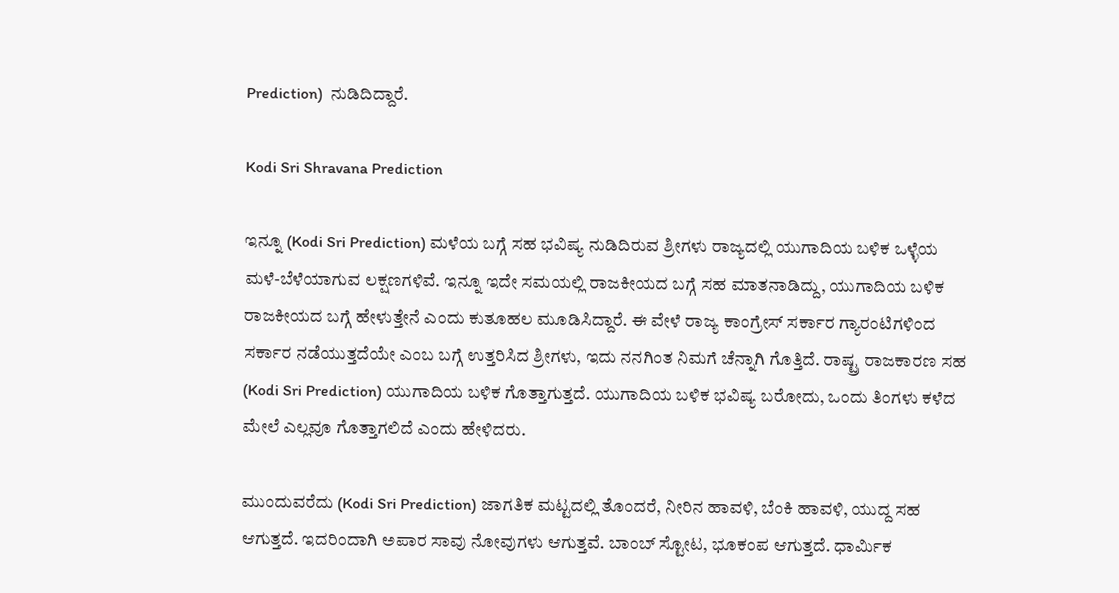Prediction)  ನುಡಿದಿದ್ದಾರೆ.

Kodi Sri Shravana Prediction

ಇನ್ನೂ (Kodi Sri Prediction) ಮಳೆಯ ಬಗ್ಗೆ ಸಹ ಭವಿಷ್ಯ ನುಡಿದಿರುವ ಶ್ರೀಗಳು ರಾಜ್ಯದಲ್ಲಿ ಯುಗಾದಿಯ ಬಳಿಕ ಒಳ್ಳೆಯ ಮಳೆ-ಬೆಳೆಯಾಗುವ ಲಕ್ಷಣಗಳಿವೆ. ಇನ್ನೂ ಇದೇ ಸಮಯಲ್ಲಿ ರಾಜಕೀಯದ ಬಗ್ಗೆ ಸಹ ಮಾತನಾಡಿದ್ದು, ಯುಗಾದಿಯ ಬಳಿಕ ರಾಜಕೀಯದ ಬಗ್ಗೆ ಹೇಳುತ್ತೇನೆ ಎಂದು ಕುತೂಹಲ ಮೂಡಿಸಿದ್ದಾರೆ. ಈ ವೇಳೆ ರಾಜ್ಯ ಕಾಂಗ್ರೇಸ್ ಸರ್ಕಾರ ಗ್ಯಾರಂಟಿಗಳಿಂದ ಸರ್ಕಾರ ನಡೆಯುತ್ತದೆಯೇ ಎಂಬ ಬಗ್ಗೆ ಉತ್ತರಿಸಿದ ಶ್ರೀಗಳು, ಇದು ನನಗಿಂತ ನಿಮಗೆ ಚೆನ್ನಾಗಿ ಗೊತ್ತಿದೆ. ರಾಷ್ಟ್ರ ರಾಜಕಾರಣ ಸಹ (Kodi Sri Prediction) ಯುಗಾದಿಯ ಬಳಿಕ ಗೊತ್ತಾಗುತ್ತದೆ. ಯುಗಾದಿಯ ಬಳಿಕ ಭವಿಷ್ಯ ಬರೋದು, ಒಂದು ತಿಂಗಳು ಕಳೆದ ಮೇಲೆ ಎಲ್ಲವೂ ಗೊತ್ತಾಗಲಿದೆ ಎಂದು ಹೇಳಿದರು.

ಮುಂದುವರೆದು (Kodi Sri Prediction) ಜಾಗತಿಕ ಮಟ್ಟದಲ್ಲಿ ತೊಂದರೆ, ನೀರಿನ ಹಾವಳಿ, ಬೆಂಕಿ ಹಾವಳಿ, ಯುದ್ದ ಸಹ ಆಗುತ್ತದೆ. ಇದರಿಂದಾಗಿ ಅಪಾರ ಸಾವು ನೋವುಗಳು ಆಗುತ್ತವೆ. ಬಾಂಬ್ ಸ್ಟೋಟ, ಭೂಕಂಪ ಆಗುತ್ತದೆ. ಧಾರ್ಮಿಕ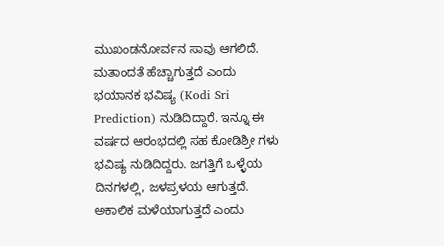ಮುಖಂಡನೋರ್ವನ ಸಾವು ಆಗಲಿದೆ. ಮತಾಂದತೆ ಹೆಚ್ಚಾಗುತ್ತದೆ ಎಂದು ಭಯಾನಕ ಭವಿಷ್ಯ (Kodi Sri Prediction) ನುಡಿದಿದ್ದಾರೆ. ಇನ್ನೂ ಈ ವರ್ಷದ ಆರಂಭದಲ್ಲಿ ಸಹ ಕೋಡಿಶ್ರೀ ಗಳು ಭವಿಷ್ಯ ನುಡಿದಿದ್ದರು. ಜಗತ್ತಿಗೆ ಒಳ್ಳೆಯ ದಿನಗಳಲ್ಲಿ, ಜಳಪ್ರಳಯ ಆಗುತ್ತದೆ. ಅಕಾಲಿಕ ಮಳೆಯಾಗುತ್ತದೆ ಎಂದು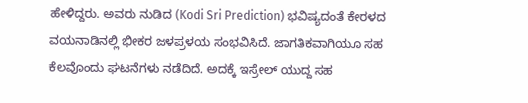ಹೇಳಿದ್ದರು. ಅವರು ನುಡಿದ (Kodi Sri Prediction) ಭವಿಷ್ಯದಂತೆ ಕೇರಳದ ವಯನಾಡಿನಲ್ಲಿ ಭೀಕರ ಜಳಪ್ರಳಯ ಸಂಭವಿಸಿದೆ. ಜಾಗತಿಕವಾಗಿಯೂ ಸಹ ಕೆಲವೊಂದು ಘಟನೆಗಳು ನಡೆದಿದೆ. ಅದಕ್ಕೆ ಇಸ್ರೇಲ್ ಯುದ್ದ ಸಹ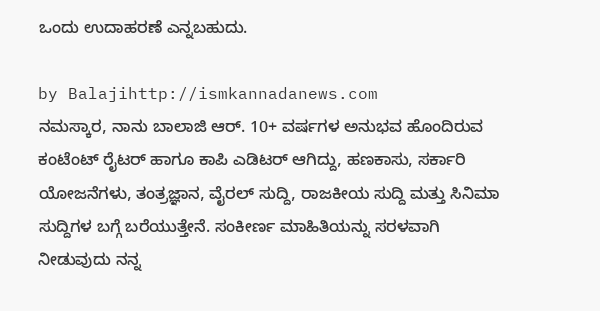ಒಂದು ಉದಾಹರಣೆ ಎನ್ನಬಹುದು.

by Balajihttp://ismkannadanews.com
ನಮಸ್ಕಾರ, ನಾನು ಬಾಲಾಜಿ ಆರ್. 10+ ವರ್ಷಗಳ ಅನುಭವ ಹೊಂದಿರುವ ಕಂಟೆಂಟ್ ರೈಟರ್ ಹಾಗೂ ಕಾಪಿ ಎಡಿಟರ್ ಆಗಿದ್ದು, ಹಣಕಾಸು, ಸರ್ಕಾರಿ ಯೋಜನೆಗಳು, ತಂತ್ರಜ್ಞಾನ, ವೈರಲ್ ಸುದ್ದಿ, ರಾಜಕೀಯ ಸುದ್ದಿ ಮತ್ತು ಸಿನಿಮಾ ಸುದ್ದಿಗಳ ಬಗ್ಗೆ ಬರೆಯುತ್ತೇನೆ. ಸಂಕೀರ್ಣ ಮಾಹಿತಿಯನ್ನು ಸರಳವಾಗಿ ನೀಡುವುದು ನನ್ನ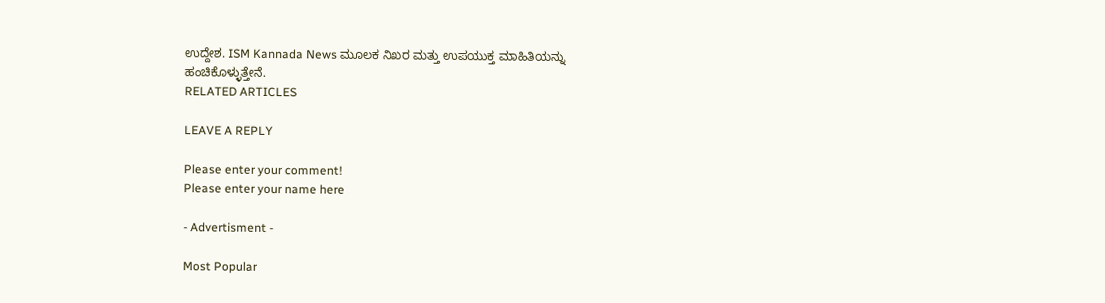ಉದ್ದೇಶ. ISM Kannada News ಮೂಲಕ ನಿಖರ ಮತ್ತು ಉಪಯುಕ್ತ ಮಾಹಿತಿಯನ್ನು ಹಂಚಿಕೊಳ್ಳುತ್ತೇನೆ.
RELATED ARTICLES

LEAVE A REPLY

Please enter your comment!
Please enter your name here

- Advertisment -

Most Popular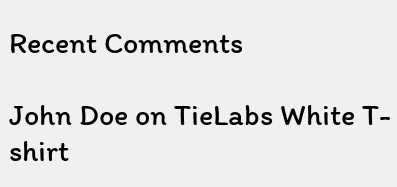Recent Comments

John Doe on TieLabs White T-shirt